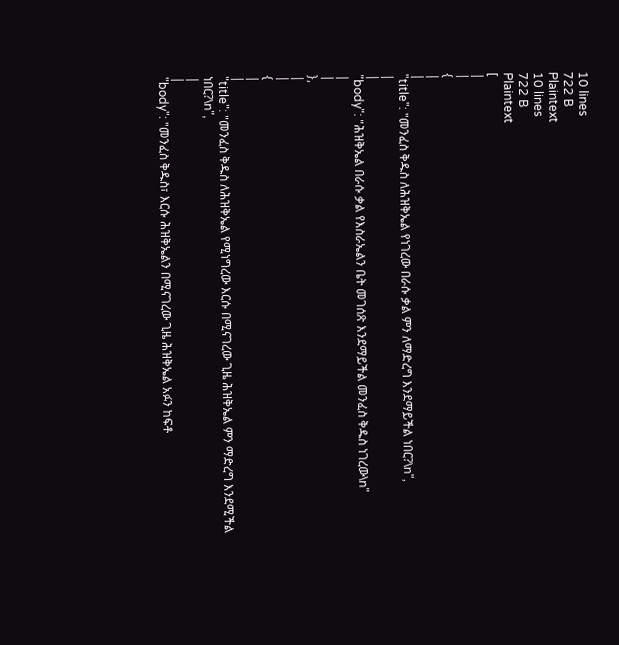10 lines
722 B
Plaintext
10 lines
722 B
Plaintext
[
|
|
{
|
|
"title": "መንፈስ ቅዱስ ለሕዝቅኤል የነገረው በራሱ ቃል ምን ለማድረግ እንደማይችል ነበር?\n",
|
|
"body": "ሕዝቅኤል በራሱ ቃል የእስራኤልን ቤት መገሰጽ እንደማይችል መንፈስ ቅዱስ ነገረው\n"
|
|
},
|
|
{
|
|
"title": "መንፈስ ቅዱስ ለሕዝቅኤል የሚነግረው እርሱ በሚናገረው ጊዜ ሕዝቅኤል ምን ማድረግ እንደሚችል ነበር?\n",
|
|
"body": "መንፈስ ቅዱስ፣ እርሱ ሕዝቅኤልን በሚናገረው ጊዜ ሕዝቅኤል አፉን ከፍቶ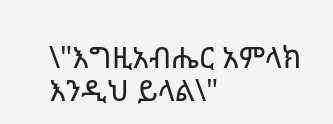\"እግዚአብሔር አምላክ እንዲህ ይላል\"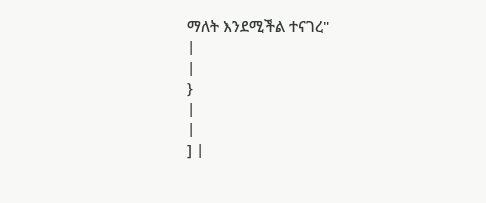ማለት እንደሚችል ተናገረ"
|
|
}
|
|
] |